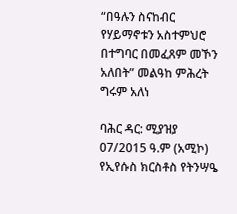“በዓሉን ስናከብር የሃይማኖቱን አስተምህሮ በተግባር በመፈጸም መኾን አለበት” መልዓከ ምሕረት ግሩም አለነ

ባሕር ዳር: ሚያዝያ 07/2015 ዓ.ም (አሚኮ) የኢየሱስ ክርስቶስ የትንሣዔ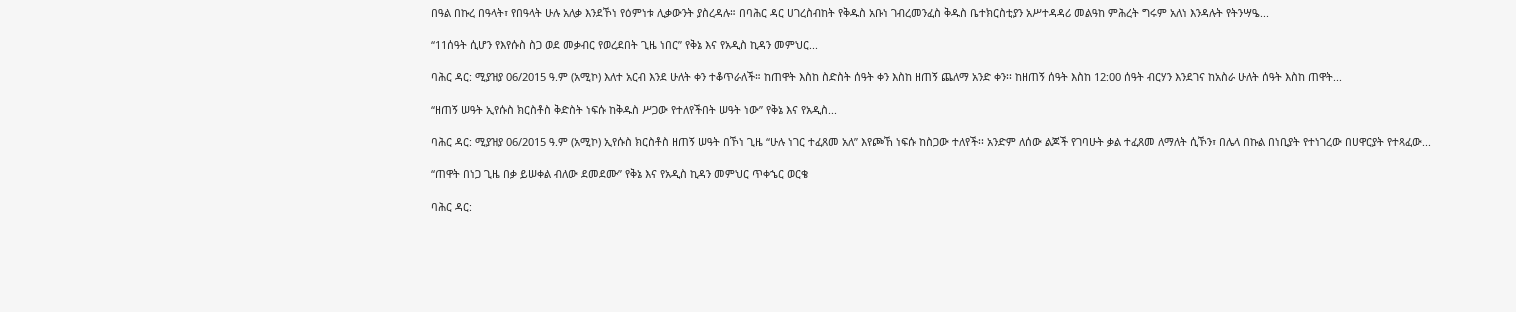በዓል በኩረ በዓላት፣ የበዓላት ሁሉ አለቃ እንደኾነ የዕምነቱ ሊቃውንት ያስረዳሉ። በባሕር ዳር ሀገረስብከት የቅዱስ አቡነ ገብረመንፈስ ቅዱስ ቤተክርስቲያን አሥተዳዳሪ መልዓከ ምሕረት ግሩም አለነ እንዳሉት የትንሣዔ...

“11ሰዓት ሲሆን የእየሱስ ስጋ ወደ መቃብር የወረደበት ጊዜ ነበር” የቅኔ እና የአዲስ ኪዳን መምህር...

ባሕር ዳር: ሚያዝያ 06/2015 ዓ.ም (አሚኮ) እለተ አርብ እንደ ሁለት ቀን ተቆጥራለች። ከጠዋት እስከ ስድስት ሰዓት ቀን እስከ ዘጠኝ ጨለማ አንድ ቀን፡፡ ከዘጠኝ ሰዓት እስከ 12:00 ሰዓት ብርሃን እንደገና ከአስራ ሁለት ሰዓት እስከ ጠዋት...

“ዘጠኝ ሠዓት ኢየሱስ ክርስቶስ ቅድስት ነፍሱ ከቅዱስ ሥጋው የተለየችበት ሠዓት ነው” የቅኔ እና የአዲስ...

ባሕር ዳር: ሚያዝያ 06/2015 ዓ.ም (አሚኮ) ኢየሱስ ክርስቶስ ዘጠኝ ሠዓት በኾነ ጊዜ “ሁሉ ነገር ተፈጸመ አለ” እየጮኸ ነፍሱ ከስጋው ተለየች፡፡ አንድም ለሰው ልጆች የገባሁት ቃል ተፈጸመ ለማለት ሲኾን፣ በሌላ በኩል በነቢያት የተነገረው በሀዋርያት የተጻፈው...

“ጠዋት በነጋ ጊዜ በቃ ይሠቀል ብለው ደመደሙ” የቅኔ እና የአዲስ ኪዳን መምህር ጥቀኄር ወርቄ

ባሕር ዳር: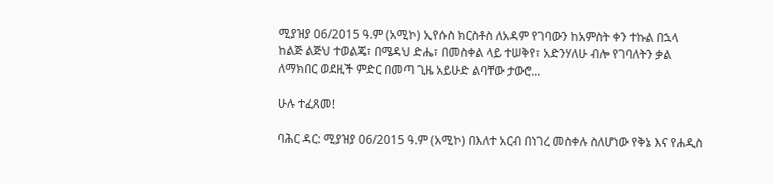ሚያዝያ 06/2015 ዓ.ም (አሚኮ) ኢየሱስ ክርስቶስ ለአዳም የገባውን ከአምስት ቀን ተኩል በኋላ ከልጅ ልጅህ ተወልጄ፣ በሜዳህ ድሔ፣ በመስቀል ላይ ተሠቅየ፣ አድንሃለሁ ብሎ የገባለትን ቃል ለማክበር ወደዚች ምድር በመጣ ጊዜ አይሁድ ልባቸው ታውሮ...

ሁሉ ተፈጸመ!

ባሕር ዳር: ሚያዝያ 06/2015 ዓ.ም (አሚኮ) በእለተ አርብ በነገረ መስቀሉ ስለሆነው የቅኔ እና የሐዲስ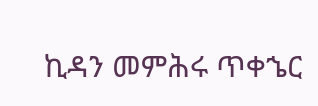ኪዳን መምሕሩ ጥቀኄር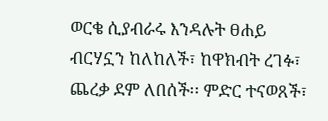ወርቄ ሲያብራሩ እንዳሉት ፀሐይ ብርሃኗን ከለከለች፣ ከዋክብት ረገፉ፣ ጨረቃ ደም ለበሰች፡፡ ምድር ተናወጸች፣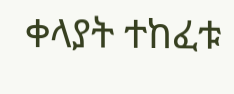ቀላያት ተከፈቱ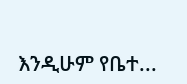እንዲሁም የቤተ...